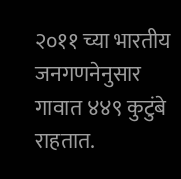२०११ च्या भारतीय जनगणनेनुसार गावात ४४९ कुटुंबे राहतात.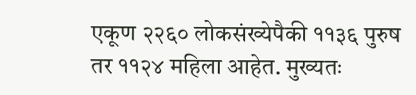एकूण २२६० लोकसंख्येपैकी ११३६ पुरुष तर ११२४ महिला आहेत. मुख्यतः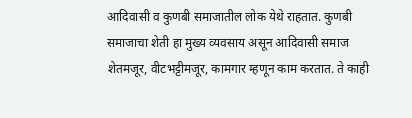आदिवासी व कुणबी समाजातील लोक येथे राहतात. कुणबी समाजाचा शेती हा मुख्य व्यवसाय असून आदिवासी समाज शेतमजूर, वीटभट्टीमजूर, कामगार म्हणून काम करतात. ते काही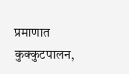प्रमाणात कुक्कुटपालन,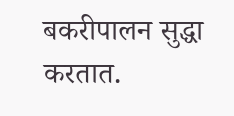बकरीपालन सुद्धा करतात.